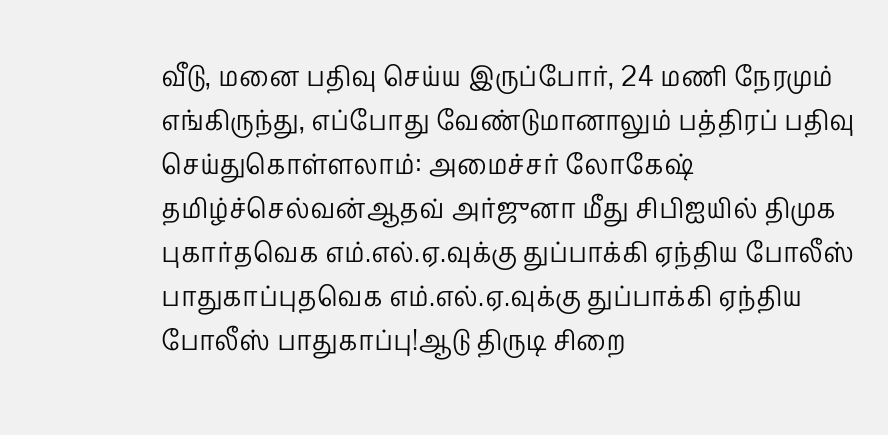வீடு, மனை பதிவு செய்ய இருப்போர், 24 மணி நேரமும் எங்கிருந்து, எப்போது வேண்டுமானாலும் பத்திரப் பதிவு செய்துகொள்ளலாம்: அமைச்சர் லோகேஷ் தமிழ்ச்செல்வன்ஆதவ் அர்ஜுனா மீது சிபிஐயில் திமுக புகார்தவெக எம்.எல்.ஏ.வுக்கு துப்பாக்கி ஏந்திய போலீஸ் பாதுகாப்புதவெக எம்.எல்.ஏ.வுக்கு துப்பாக்கி ஏந்திய போலீஸ் பாதுகாப்பு!ஆடு திருடி சிறை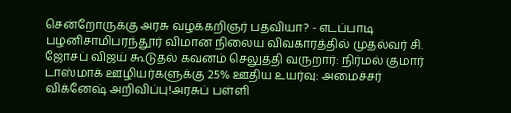சென்றோருக்கு அரசு வழக்கறிஞர் பதவியா? - எடப்பாடி பழனிசாமிபரந்தூர் விமான நிலைய விவகாரத்தில் முதல்வர் சி. ஜோசப் விஜய் கூடுதல் கவனம் செலுத்தி வருறார்: நிர்மல் குமார் டாஸ்மாக் ஊழியர்களுக்கு 25% ஊதிய உயர்வு: அமைச்சர் விக்னேஷ் அறிவிப்பு!அரசுப் பள்ளி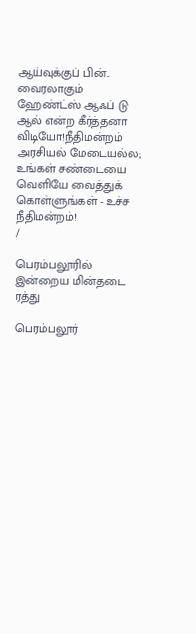ஆய்வுக்குப் பின்.. வைரலாகும் ஹேண்ட்ஸ் ஆஃப் டு ஆல் என்ற கீர்த்தனா விடியோ!நீதிமன்றம் அரசியல் மேடையல்ல; உங்கள் சண்டையை வெளியே வைத்துக் கொள்ளுங்கள் - உச்ச நீதிமன்றம்!
/

பெரம்பலூரில் இன்றைய மின்தடை ரத்து

பெரம்பலூர்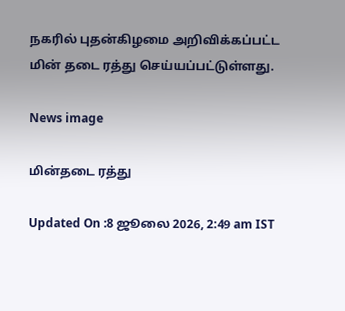நகரில் புதன்கிழமை அறிவிக்கப்பட்ட மின் தடை ரத்து செய்யப்பட்டுள்ளது.

News image

மின்தடை ரத்து

Updated On :8 ஜூலை 2026, 2:49 am IST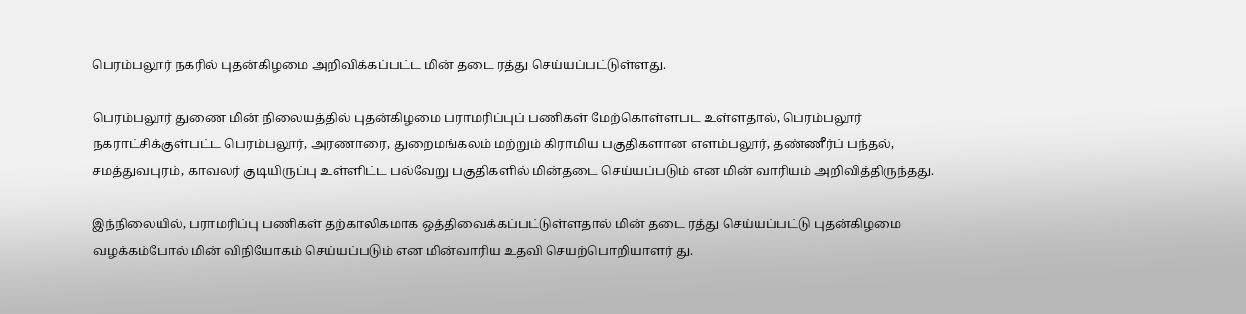பெரம்பலூர் நகரில் புதன்கிழமை அறிவிக்கப்பட்ட மின் தடை ரத்து செய்யப்பட்டுள்ளது.

பெரம்பலூர் துணை மின் நிலையத்தில் புதன்கிழமை பராமரிப்புப் பணிகள் மேற்கொள்ளபட உள்ளதால், பெரம்பலூர் நகராட்சிக்குள்பட்ட பெரம்பலூர், அரணாரை, துறைமங்கலம் மற்றும் கிராமிய பகுதிகளான எளம்பலூர், தண்ணீர்ப் பந்தல், சமத்துவபுரம், காவலர் குடியிருப்பு உள்ளிட்ட பல்வேறு பகுதிகளில் மின்தடை செய்யப்படும் என மின் வாரியம் அறிவித்திருந்தது.

இந்நிலையில், பராமரிப்பு பணிகள் தற்காலிகமாக ஒத்திவைக்கப்பட்டுள்ளதால் மின் தடை ரத்து செய்யப்பட்டு புதன்கிழமை வழக்கம்போல் மின் விநியோகம் செய்யப்படும் என மின்வாரிய உதவி செயற்பொறியாளர் து.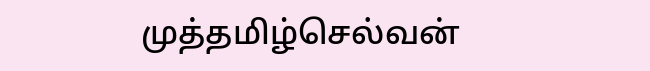முத்தமிழ்செல்வன்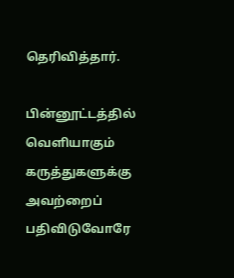தெரிவித்தார்.

பின்னூட்டத்தில் வெளியாகும் கருத்துகளுக்கு அவற்றைப் பதிவிடுவோரே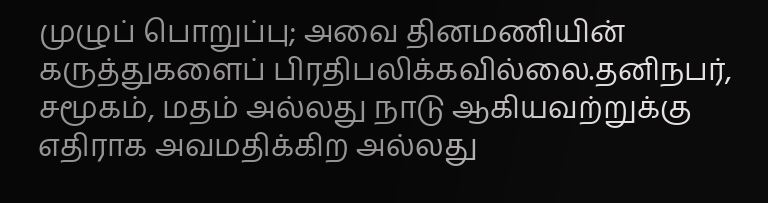முழுப் பொறுப்பு; அவை தினமணியின் கருத்துகளைப் பிரதிபலிக்கவில்லை.தனிநபர், சமூகம், மதம் அல்லது நாடு ஆகியவற்றுக்கு எதிராக அவமதிக்கிற அல்லது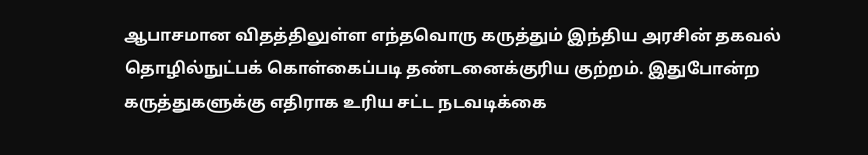ஆபாசமான விதத்திலுள்ள எந்தவொரு கருத்தும் இந்திய அரசின் தகவல் தொழில்நுட்பக் கொள்கைப்படி தண்டனைக்குரிய குற்றம். இதுபோன்ற கருத்துகளுக்கு எதிராக உரிய சட்ட நடவடிக்கை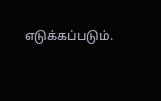எடுக்கப்படும்.